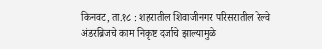किनवट, ता.१८ : शहरातील शिवाजीनगर परिसरातील रेल्वे अंडरब्रिजचे काम निकृष्ट दर्जाचे झाल्यामुळे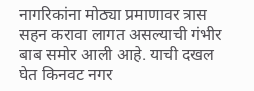नागरिकांना मोठ्या प्रमाणावर त्रास सहन करावा लागत असल्याची गंभीर बाब समोर आली आहे. याची दखल घेत किनवट नगर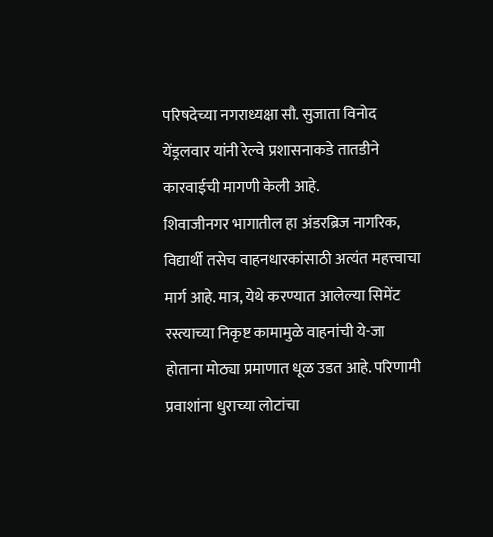परिषदेच्या नगराध्यक्षा सौ. सुजाता विनोद येंड्रलवार यांनी रेल्वे प्रशासनाकडे तातडीने कारवाईची मागणी केली आहे.
शिवाजीनगर भागातील हा अंडरब्रिज नागरिक, विद्यार्थी तसेच वाहनधारकांसाठी अत्यंत महत्त्वाचा मार्ग आहे. मात्र, येथे करण्यात आलेल्या सिमेंट रस्त्याच्या निकृष्ट कामामुळे वाहनांची ये-जा होताना मोठ्या प्रमाणात धूळ उडत आहे. परिणामी प्रवाशांना धुराच्या लोटांचा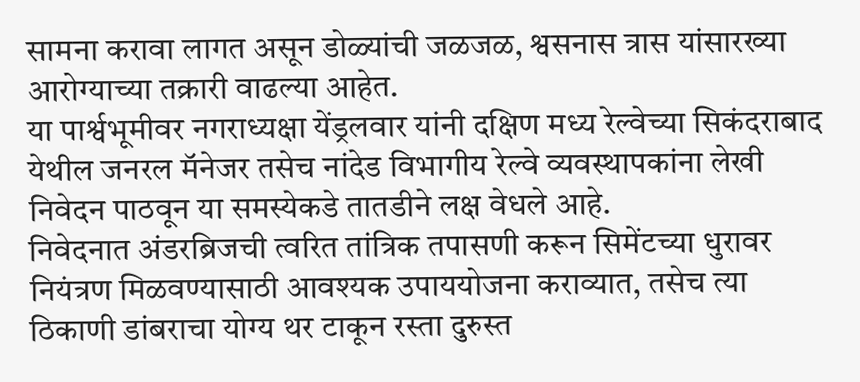सामना करावा लागत असून डोळ्यांची जळजळ, श्वसनास त्रास यांसारख्या आरोग्याच्या तक्रारी वाढल्या आहेत.
या पार्श्वभूमीवर नगराध्यक्षा येंड्रलवार यांनी दक्षिण मध्य रेल्वेच्या सिकंदराबाद येथील जनरल मॅनेजर तसेच नांदेड विभागीय रेल्वे व्यवस्थापकांना लेखी निवेदन पाठवून या समस्येकडे तातडीने लक्ष वेधले आहे.
निवेदनात अंडरब्रिजची त्वरित तांत्रिक तपासणी करून सिमेंटच्या धुरावर नियंत्रण मिळवण्यासाठी आवश्यक उपाययोजना कराव्यात, तसेच त्या ठिकाणी डांबराचा योग्य थर टाकून रस्ता दुरुस्त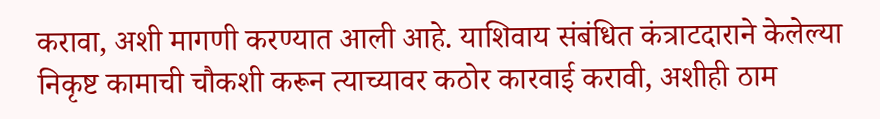करावा, अशी मागणी करण्यात आली आहे. याशिवाय संबंधित कंत्राटदाराने केलेल्या निकृष्ट कामाची चौकशी करून त्याच्यावर कठोर कारवाई करावी, अशीही ठाम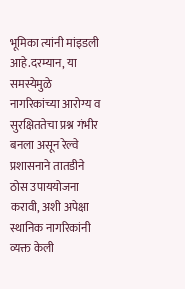भूमिका त्यांनी मांइडली आहे.दरम्यान, या समस्येमुळे नागरिकांच्या आरोग्य व सुरक्षिततेचा प्रश्न गंभीर बनला असून रेल्वे प्रशासनाने तातडीने ठोस उपाययोजना करावी, अशी अपेक्षा स्थानिक नागरिकांनी व्यक्त केली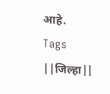आहे.
Tags
||जिल्हा||